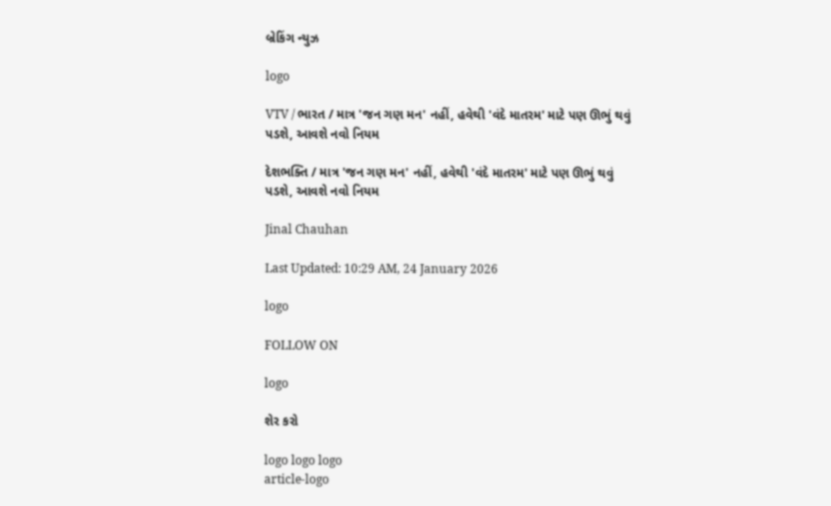બ્રેકિંગ ન્યુઝ

logo

VTV / ભારત / માત્ર 'જન ગણ મન' નહીં, હવેથી 'વંદે માતરમ' માટે પણ ઊભું થવું પડશે, આવશે નવો નિયમ

દેશભક્તિ / માત્ર 'જન ગણ મન' નહીં, હવેથી 'વંદે માતરમ' માટે પણ ઊભું થવું પડશે, આવશે નવો નિયમ

Jinal Chauhan

Last Updated: 10:29 AM, 24 January 2026

logo

FOLLOW ON

logo

શેર કરો

logo logo logo
article-logo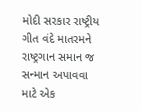મોદી સરકાર રાષ્ટ્રીય ગીત વંદે માતરમને રાષ્ટ્રગાન સમાન જ સન્માન અપાવવા માટે એક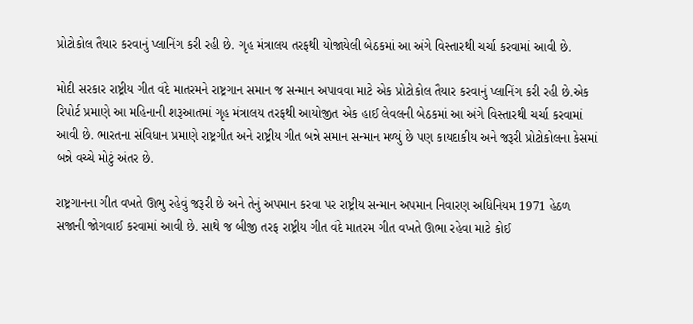પ્રોટોકોલ તૈયાર કરવાનું પ્લાનિંગ કરી રહી છે. ગૃહ મંત્રાલય તરફથી યોજાયેલી બેઠકમાં આ અંગે વિસ્તારથી ચર્ચા કરવામાં આવી છે.

મોદી સરકાર રાષ્ટ્રીય ગીત વંદે માતરમને રાષ્ટ્રગાન સમાન જ સન્માન અપાવવા માટે એક પ્રોટોકોલ તૈયાર કરવાનું પ્લાનિંગ કરી રહી છે.એક રિપોર્ટ પ્રમાણે આ મહિનાની શરૂઆતમાં ગૃહ મંત્રાલય તરફથી આયોજીત એક હાઈ લેવલની બેઠકમાં આ અંગે વિસ્તારથી ચર્ચા કરવામાં આવી છે. ભારતના સંવિધાન પ્રમાણે રાષ્ટ્રગીત અને રાષ્ટ્રીય ગીત બન્ને સમાન સન્માન મળ્યું છે પણ કાયદાકીય અને જરૂરી પ્રોટોકોલના કેસમાં બન્ને વચ્ચે મોટું અંતર છે.

રાષ્ટ્રગાનના ગીત વખતે ઊભુ રહેવું જરૂરી છે અને તેનું અપમાન કરવા પર રાષ્ટ્રીય સન્માન અપમાન નિવારણ અધિનિયમ 1971 હેઠળ સજાની જોગવાઈ કરવામાં આવી છે. સાથે જ બીજી તરફ રાષ્ટ્રીય ગીત વંદે માતરમ ગીત વખતે ઊભા રહેવા માટે કોઈ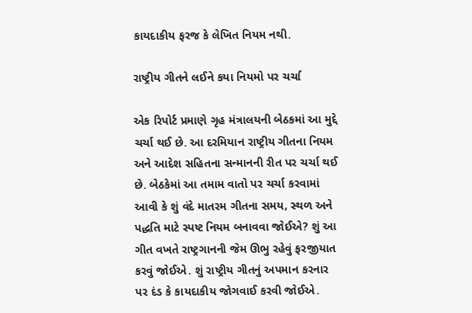કાયદાકીય ફરજ કે લેખિત નિયમ નથી.

રાષ્ટ્રીય ગીતને લઈને કયા નિયમો પર ચર્ચા

એક રિપોર્ટ પ્રમાણે ગૃહ મંત્રાલયની બેઠકમાં આ મુદ્દે ચર્ચા થઈ છે. આ દરમિયાન રાષ્ટ્રીય ગીતના નિયમ અને આદેશ સહિતના સન્માનની રીત પર ચર્ચા થઈ છે. બેઠકેમાં આ તમામ વાતો પર ચર્ચા કરવામાં આવી કે શું વંદે માતરમ ગીતના સમય, સ્થળ અને પદ્ધતિ માટે સ્પષ્ટ નિયમ બનાવવા જોઈએ? શું આ ગીત વખતે રાષ્ટ્રગાનની જેમ ઊભુ રહેવું ફરજીયાત કરવું જોઈએ. શું રાષ્ટ્રીય ગીતનું અપમાન કરનાર પર દંડ કે કાયદાકીય જોગવાઈ કરવી જોઈએ.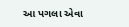આ પગલા એવા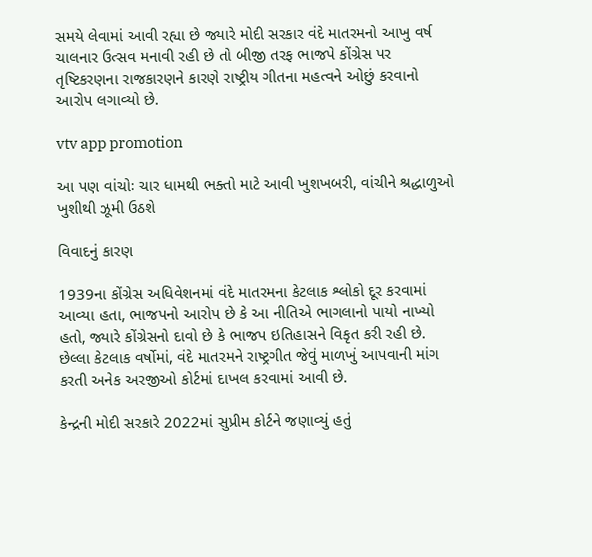સમયે લેવામાં આવી રહ્યા છે જ્યારે મોદી સરકાર વંદે માતરમનો આખુ વર્ષ ચાલનાર ઉત્સવ મનાવી રહી છે તો બીજી તરફ ભાજપે કોંગ્રેસ પર તૃષ્ટિકરણના રાજકારણને કારણે રાષ્ટ્રીય ગીતના મહત્વને ઓછું કરવાનો આરોપ લગાવ્યો છે.

vtv app promotion

આ પણ વાંચોઃ ચાર ધામથી ભક્તો માટે આવી ખુશખબરી, વાંચીને શ્રદ્ધાળુઓ ખુશીથી ઝૂમી ઉઠશે

વિવાદનું કારણ

1939ના કોંગ્રેસ અધિવેશનમાં વંદે માતરમના કેટલાક શ્લોકો દૂર કરવામાં આવ્યા હતા, ભાજપનો આરોપ છે કે આ નીતિએ ભાગલાનો પાયો નાખ્યો હતો, જ્યારે કોંગ્રેસનો દાવો છે કે ભાજપ ઇતિહાસને વિકૃત કરી રહી છે. છેલ્લા કેટલાક વર્ષોમાં, વંદે માતરમને રાષ્ટ્રગીત જેવું માળખું આપવાની માંગ કરતી અનેક અરજીઓ કોર્ટમાં દાખલ કરવામાં આવી છે.

કેન્દ્રની મોદી સરકારે 2022માં સુપ્રીમ કોર્ટને જણાવ્યું હતું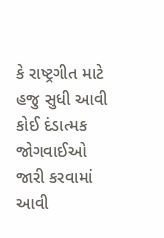કે રાષ્ટ્રગીત માટે હજુ સુધી આવી કોઈ દંડાત્મક જોગવાઈઓ જારી કરવામાં આવી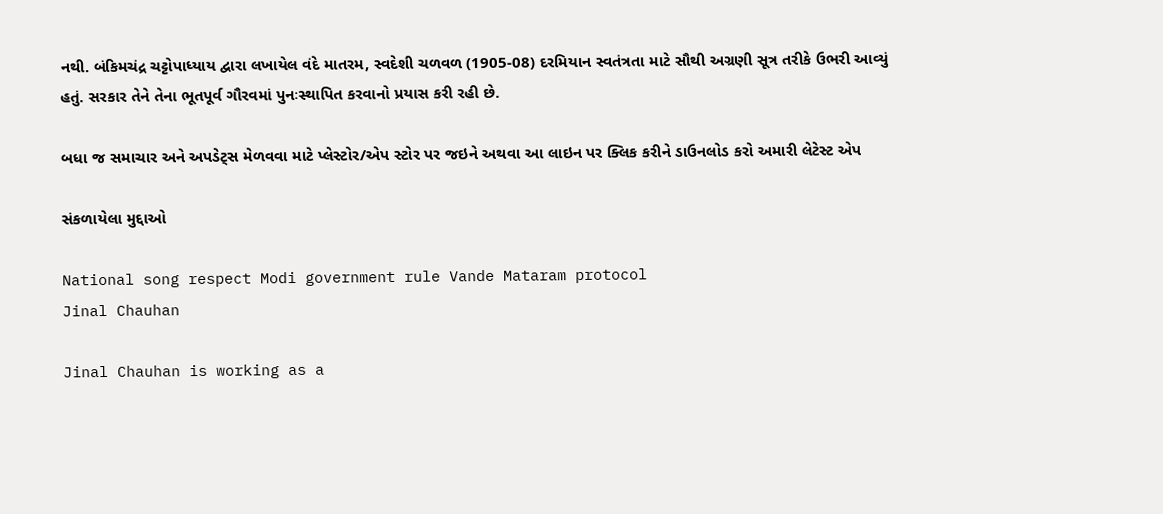નથી. બંકિમચંદ્ર ચટ્ટોપાધ્યાય દ્વારા લખાયેલ વંદે માતરમ, સ્વદેશી ચળવળ (1905-08) દરમિયાન સ્વતંત્રતા માટે સૌથી અગ્રણી સૂત્ર તરીકે ઉભરી આવ્યું હતું. સરકાર તેને તેના ભૂતપૂર્વ ગૌરવમાં પુનઃસ્થાપિત કરવાનો પ્રયાસ કરી રહી છે.

બધા જ સમાચાર અને અપડેટ્સ મેળવવા માટે પ્લેસ્ટોર/એપ સ્ટોર પર જઇને અથવા આ લાઇન પર ક્લિક કરીને ડાઉનલોડ કરો અમારી લેટેસ્ટ એપ

સંકળાયેલા મુદ્દાઓ

National song respect Modi government rule Vande Mataram protocol
Jinal Chauhan

Jinal Chauhan is working as a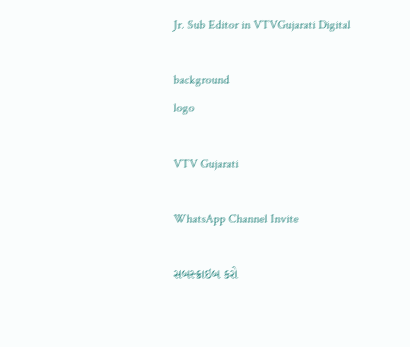Jr. Sub Editor in VTVGujarati Digital

background
logo

VTV Gujarati

WhatsApp Channel Invite

સબસ્ક્રાઇબ કરો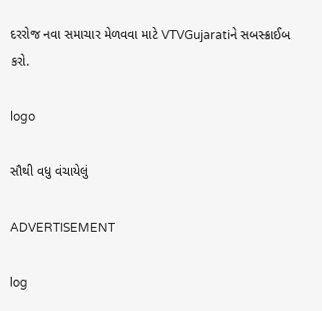દરરોજ નવા સમાચાર મેળવવા માટે VTVGujaratiને સબસ્ક્રાઈબ કરો.

logo

સૌથી વધુ વંચાયેલું

ADVERTISEMENT

log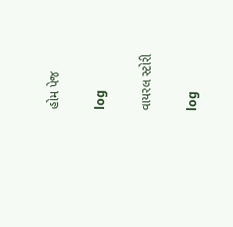હોમ પેજ

log

વાયરલ સ્ટોરી

log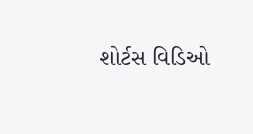શોર્ટસ વિડિઓ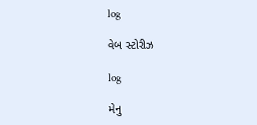log

વેબ સ્ટોરીઝ

log

મેનુ